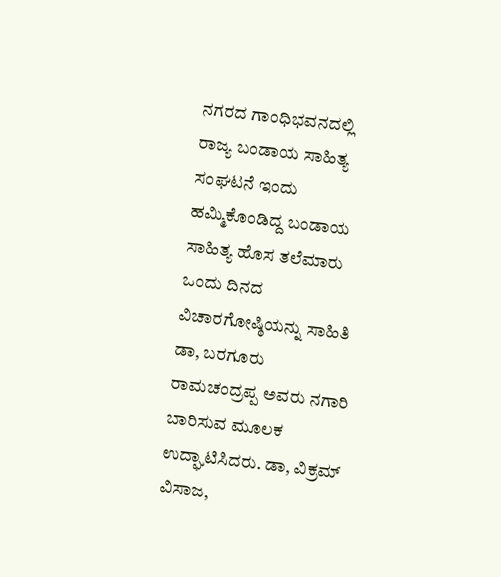ನಗರದ ಗಾಂಧಿಭವನದಲ್ಲಿ ರಾಜ್ಯ ಬಂಡಾಯ ಸಾಹಿತ್ಯ ಸಂಘಟನೆ ಇಂದು ಹಮ್ಮಿಕೊಂಡಿದ್ದ ಬಂಡಾಯ ಸಾಹಿತ್ಯ ಹೊಸ ತಲೆಮಾರು ಒಂದು ದಿನದ ವಿಚಾರಗೋಷ್ಠಿಯನ್ನು ಸಾಹಿತಿ ಡಾ, ಬರಗೂರು ರಾಮಚಂದ್ರಪ್ಪ ಅವರು ನಗಾರಿ ಬಾರಿಸುವ ಮೂಲಕ ಉದ್ಘಾಟಿಸಿದರು. ಡಾ, ವಿಕ್ರಮ್ ವಿಸಾಜ,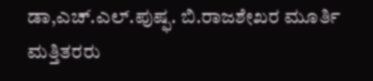ಡಾ,ಎಚ್.ಎಲ್.ಪುಷ್ಫ. ಬಿ.ರಾಜಶೇಖರ ಮೂರ್ತಿ ಮತ್ತಿತರರು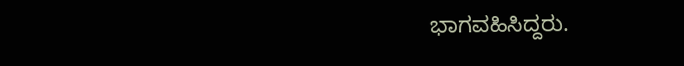ಭಾಗವಹಿಸಿದ್ದರು.